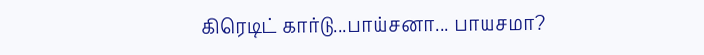கிரெடிட் கார்டு...பாய்சனா... பாயசமா?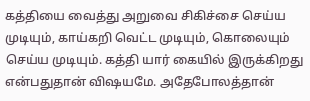கத்தியை வைத்து அறுவை சிகிச்சை செய்ய முடியும், காய்கறி வெட்ட முடியும், கொலையும் செய்ய முடியும். கத்தி யார் கையில் இருக்கிறது என்பதுதான் விஷயமே. அதேபோலத்தான்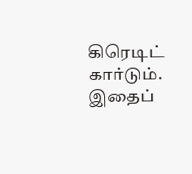கிரெடிட் கார்டும். இதைப்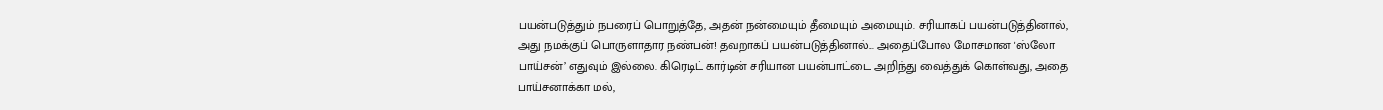பயன்படுத்தும் நபரைப் பொறுத்தே, அதன் நன்மையும் தீமையும் அமையும். சரியாகப் பயன்படுத்தினால், அது நமக்குப் பொருளாதார நண்பன்! தவறாகப் பயன்படுத்தினால்... அதைப்போல மோசமான 'ஸ்லோ பாய்சன்’ எதுவும் இல்லை. கிரெடிட் கார்டின் சரியான பயன்பாட்டை அறிந்து வைத்துக் கொள்வது, அதை பாய்சனாக்கா மல்,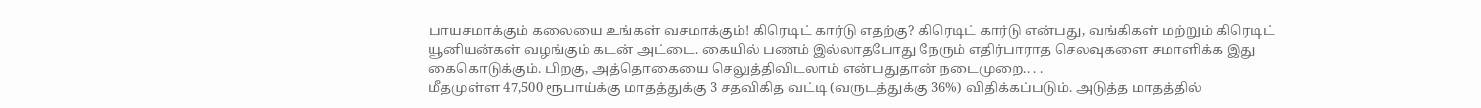பாயசமாக்கும் கலையை உங்கள் வசமாக்கும்! கிரெடிட் கார்டு எதற்கு? கிரெடிட் கார்டு என்பது, வங்கிகள் மற்றும் கிரெடிட் யூனியன்கள் வழங்கும் கடன் அட்டை. கையில் பணம் இல்லாதபோது நேரும் எதிர்பாராத செலவுகளை சமாளிக்க இது கைகொடுக்கும். பிறகு, அத்தொகையை செலுத்திவிடலாம் என்பதுதான் நடைமுறை.. . .
மீதமுள்ள 47,500 ரூபாய்க்கு மாதத்துக்கு 3 சதவிகித வட்டி (வருடத்துக்கு 36%) விதிக்கப்படும். அடுத்த மாதத்தில்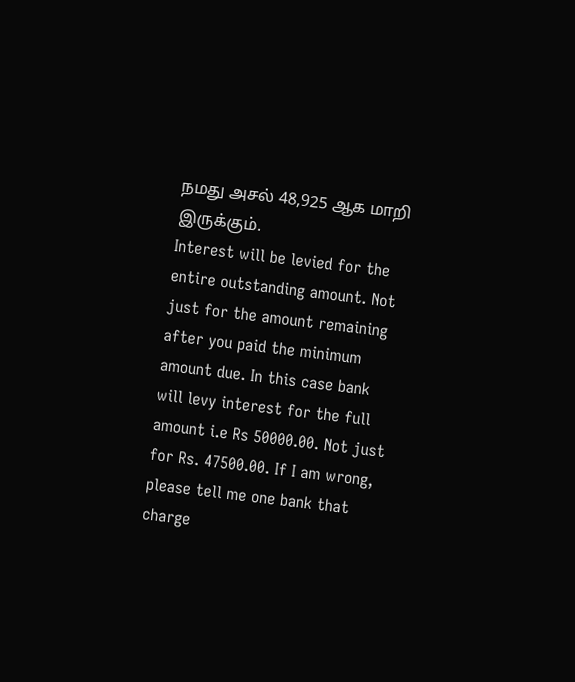நமது அசல் 48,925 ஆக மாறி இருக்கும்.
Interest will be levied for the entire outstanding amount. Not just for the amount remaining after you paid the minimum amount due. In this case bank will levy interest for the full amount i.e Rs 50000.00. Not just for Rs. 47500.00. If I am wrong, please tell me one bank that charge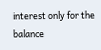interest only for the balance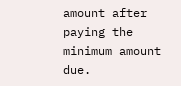amount after paying the minimum amount due.